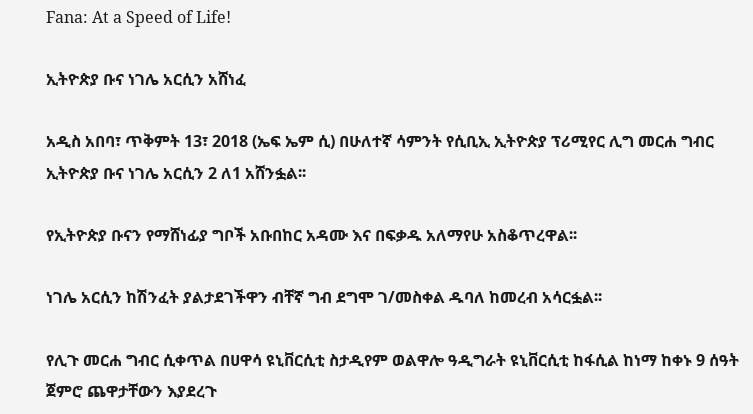Fana: At a Speed of Life!

ኢትዮጵያ ቡና ነገሌ አርሲን አሸነፈ

አዲስ አበባ፣ ጥቅምት 13፣ 2018 (ኤፍ ኤም ሲ) በሁለተኛ ሳምንት የሲቢኢ ኢትዮጵያ ፕሪሚየር ሊግ መርሐ ግብር ኢትዮጵያ ቡና ነገሌ አርሲን 2 ለ1 አሸንፏል፡፡

የኢትዮጵያ ቡናን የማሸነፊያ ግቦች አቡበከር አዳሙ እና በፍቃዱ አለማየሁ አስቆጥረዋል፡፡

ነገሌ አርሲን ከሽንፈት ያልታደገችዋን ብቸኛ ግብ ደግሞ ገ/መስቀል ዱባለ ከመረብ አሳርፏል፡፡

የሊጉ መርሐ ግብር ሲቀጥል በሀዋሳ ዩኒቨርሲቲ ስታዲየም ወልዋሎ ዓዲግራት ዩኒቨርሲቲ ከፋሲል ከነማ ከቀኑ 9 ሰዓት ጀምሮ ጨዋታቸውን እያደረጉ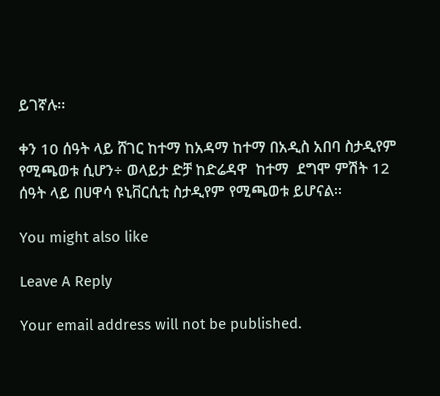ይገኛሉ፡፡

ቀን 10 ሰዓት ላይ ሸገር ከተማ ከአዳማ ከተማ በአዲስ አበባ ስታዲየም የሚጫወቱ ሲሆን÷ ወላይታ ድቻ ከድሬዳዋ  ከተማ  ደግሞ ምሽት 12 ሰዓት ላይ በሀዋሳ ዩኒቨርሲቲ ስታዲየም የሚጫወቱ ይሆናል፡፡

You might also like

Leave A Reply

Your email address will not be published.